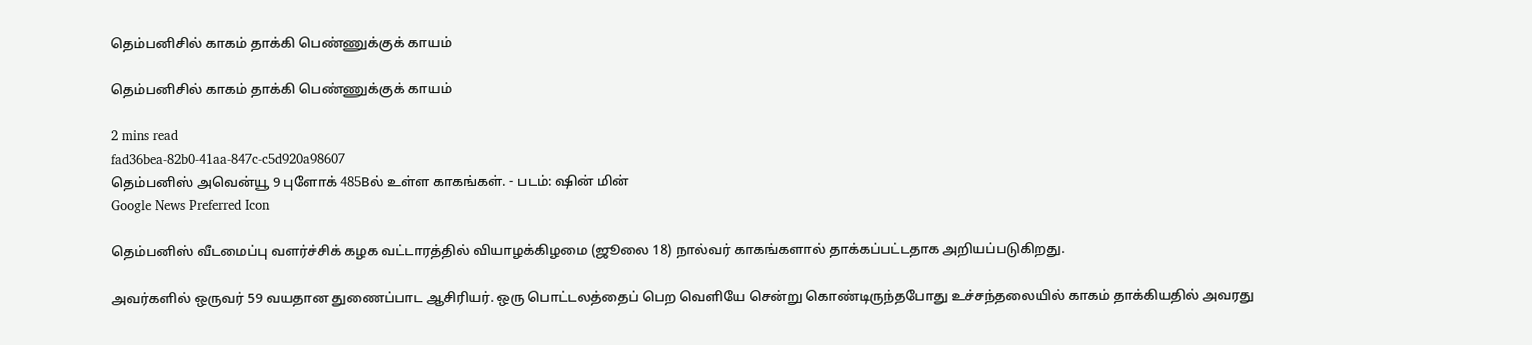தெம்பனிசில் காகம் தாக்கி பெண்ணுக்குக் காயம்

தெம்பனிசில் காகம் தாக்கி பெண்ணுக்குக் காயம்

2 mins read
fad36bea-82b0-41aa-847c-c5d920a98607
தெம்பனிஸ் அவென்யூ 9 புளோக் 485Bல் உள்ள காகங்கள். - படம்: ஷின் மின்
Google News Preferred Icon

தெம்பனிஸ் வீடமைப்பு வளர்ச்சிக் கழக வட்டாரத்தில் வியாழக்கிழமை (ஜூலை 18) நால்வர் காகங்களால் தாக்கப்பட்டதாக அறியப்படுகிறது.

அவர்களில் ஒருவர் 59 வயதான துணைப்பாட ஆசிரியர். ஒரு பொட்டலத்தைப் பெற வெளியே சென்று கொண்டிருந்தபோது உச்சந்தலையில் காகம் தாக்கியதில் அவரது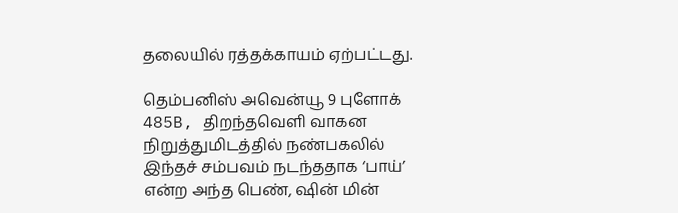தலையில் ரத்தக்காயம் ஏற்பட்டது.

தெம்பனிஸ் அவென்யூ 9 புளோக் 485B, திறந்தவெளி வாகன நிறுத்துமிடத்தில் நண்பகலில் இந்தச் சம்பவம் நடந்ததாக ‘பாய்’ என்ற அந்த பெண், ஷின் மின்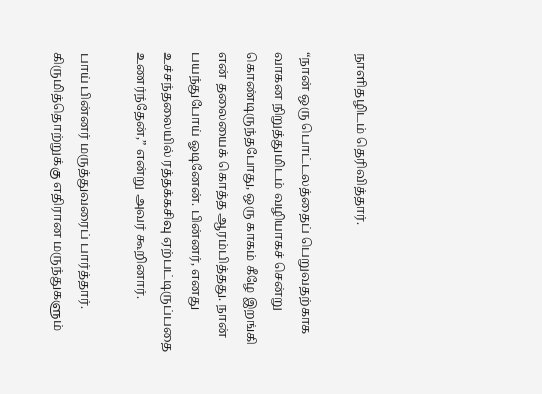நாளிதழிடம் தெரிவித்தார்.

“நான் ஒரு பொட்டலத்தைப் பெறுவதற்காக வாகன நிறுத்துமிடம் வழியாகச் சென்று கொண்டிருந்தபோது, ஒரு காகம் கீழே இறங்கி என் தலையைக் கொத்த ஆரம்பித்தது. நான் பயந்துபோய் ஓடினேன். பின்னர், எனது உச்சந்தலையில் ரத்தக்கசிவு ஏற்பட்டிருப்பதை உணர்ந்தேன்,” என்று அவர் கூறினார்.

பாய் பின்னர் மருத்துவரைப் பார்த்தார். கிருமித்தொற்றுக்கு எதிரான மருந்துகளும்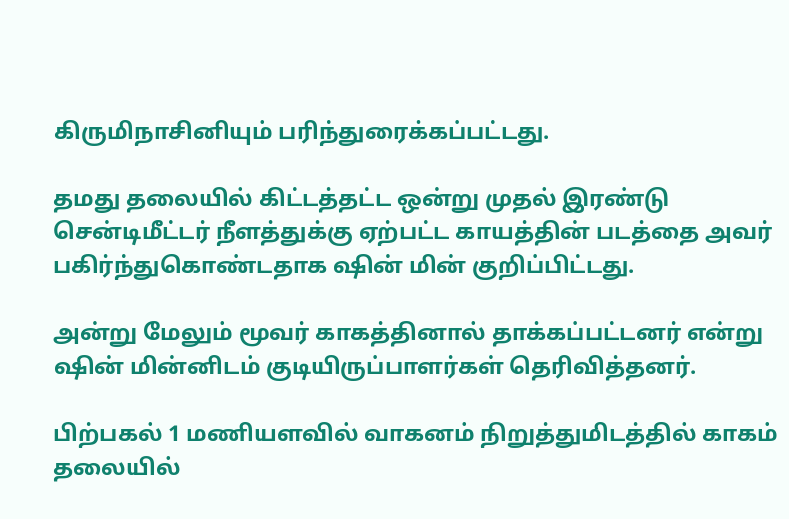கிருமிநாசினியும் பரிந்துரைக்கப்பட்டது.

தமது தலையில் கிட்டத்தட்ட ஒன்று முதல் இரண்டு சென்டிமீட்டர் நீளத்துக்கு ஏற்பட்ட காயத்தின் படத்தை அவர் பகிர்ந்துகொண்டதாக ஷின் மின் குறிப்பிட்டது.

அன்று மேலும் மூவர் காகத்தினால் தாக்கப்பட்டனர் என்று ஷின் மின்னிடம் குடியிருப்பாளர்கள் தெரிவித்தனர்.

பிற்பகல் 1 மணியளவில் வாகனம் நிறுத்துமிடத்தில் காகம் தலையில்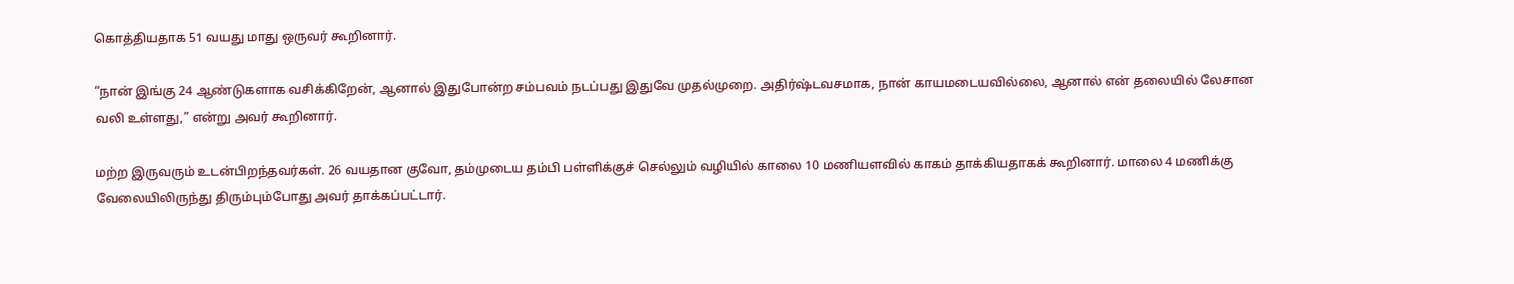கொத்தியதாக 51 வயது மாது ஒருவர் கூறினார்.

“நான் இங்கு 24 ஆண்டுகளாக வசிக்கிறேன், ஆனால் இதுபோன்ற சம்பவம் நடப்பது இதுவே முதல்முறை. அதிர்ஷ்டவசமாக, நான் காயமடையவில்லை, ஆனால் என் தலையில் லேசான வலி உள்ளது,” என்று அவர் கூறினார்.

மற்ற இருவரும் உடன்பிறந்தவர்கள். 26 வயதான குவோ, தம்முடைய தம்பி பள்ளிக்குச் செல்லும் வழியில் காலை 10 மணியளவில் காகம் தாக்கியதாகக் கூறினார். மாலை 4 மணிக்கு வேலையிலிருந்து திரும்பும்போது அவர் தாக்கப்பட்டார்.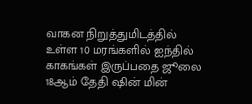வாகன நிறுத்துமிடத்தில் உள்ள 10 மரங்களில் ஐந்தில் காகங்கள் இருப்பதை ஜூலை 18ஆம் தேதி ஷின் மின்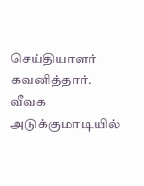செய்தியாளர் கவனித்தார். வீவக அடுக்குமாடியில்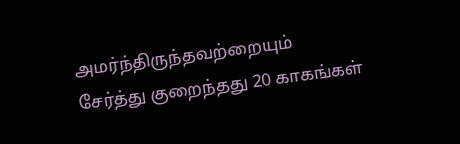அமர்ந்திருந்தவற்றையும் சேர்த்து குறைந்தது 20 காகங்கள்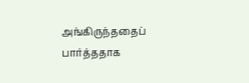அங்கிருந்ததைப் பார்த்ததாக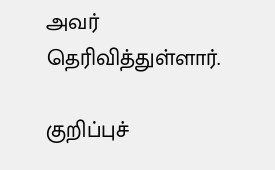அவர் தெரிவித்துள்ளார்.

குறிப்புச்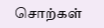சொற்கள்